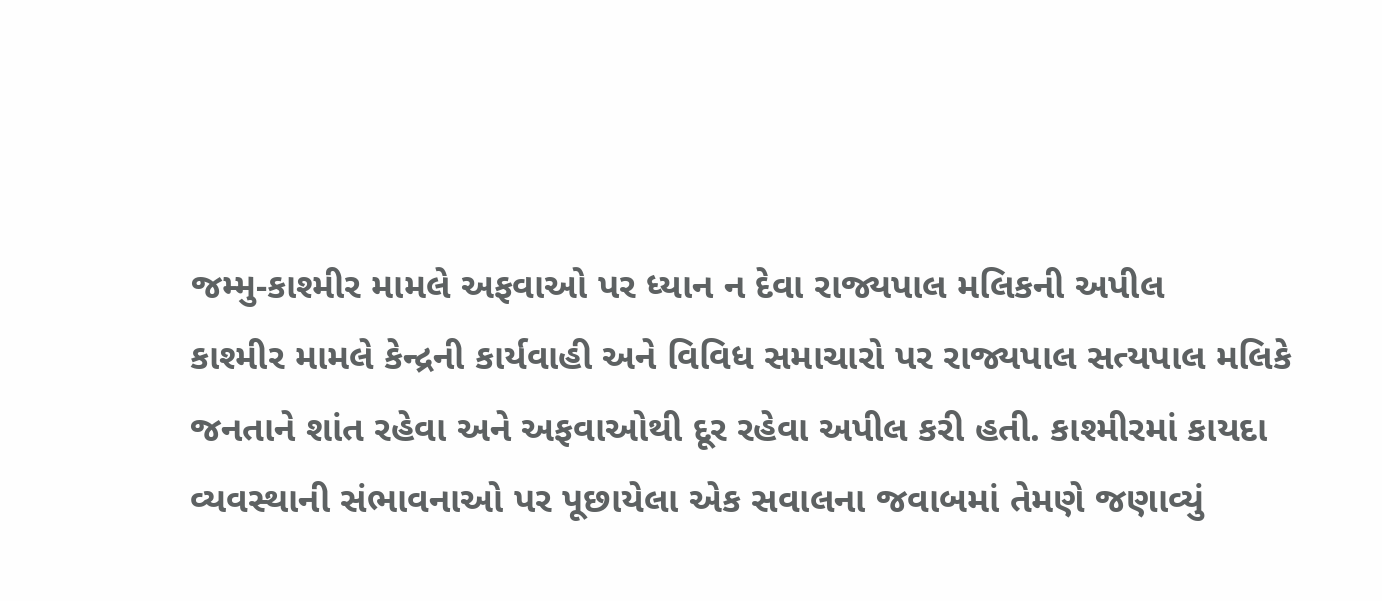જમ્મુ-કાશ્મીર મામલે અફવાઓ પર ધ્યાન ન દેવા રાજ્યપાલ મલિકની અપીલ
કાશ્મીર મામલે કેન્દ્રની કાર્યવાહી અને વિવિધ સમાચારો પર રાજ્યપાલ સત્યપાલ મલિકે જનતાને શાંત રહેવા અને અફવાઓથી દૂર રહેવા અપીલ કરી હતી. કાશ્મીરમાં કાયદા વ્યવસ્થાની સંભાવનાઓ પર પૂછાયેલા એક સવાલના જવાબમાં તેમણે જણાવ્યું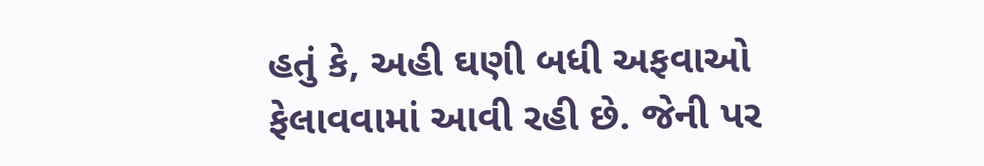હતું કે, અહી ઘણી બધી અફવાઓ ફેલાવવામાં આવી રહી છે. જેની પર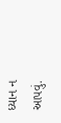ધ્યાન ન આપવું.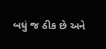બધું જ ઠીક છે અને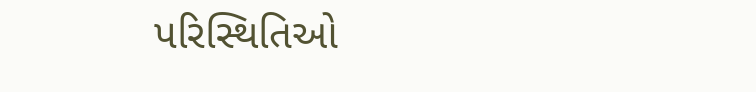પરિસ્થિતિઓ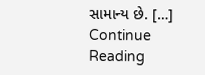સામાન્ય છે. […]
Continue Reading